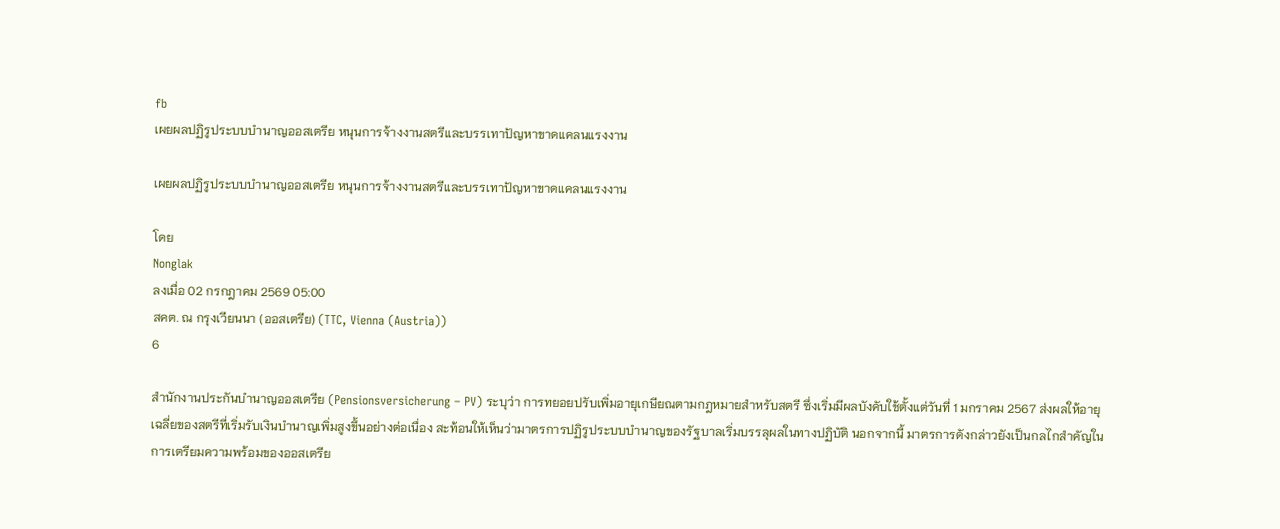fb
เผยผลปฏิรูประบบบำนาญออสเตรีย หนุนการจ้างงานสตรีและบรรเทาปัญหาขาดแคลนแรงงาน

เผยผลปฏิรูประบบบำนาญออสเตรีย หนุนการจ้างงานสตรีและบรรเทาปัญหาขาดแคลนแรงงาน

โดย
Nonglak
ลงเมื่อ 02 กรกฎาคม 2569 05:00
สคต. ณ กรุงเวียนนา (ออสเตรีย) (TTC, Vienna (Austria))
6

สำนักงานประกันบำนาญออสเตรีย (Pensionsversicherung – PV) ระบุว่า การทยอยปรับเพิ่มอายุเกษียณตามกฎหมายสำหรับสตรี ซึ่งเริ่มมีผลบังคับใช้ตั้งแต่วันที่ 1 มกราคม 2567 ส่งผลให้อายุเฉลี่ยของสตรีที่เริ่มรับเงินบำนาญเพิ่มสูงขึ้นอย่างต่อเนื่อง สะท้อนให้เห็นว่ามาตรการปฏิรูประบบบำนาญของรัฐบาลเริ่มบรรลุผลในทางปฏิบัติ นอกจากนี้ มาตรการดังกล่าวยังเป็นกลไกสำคัญในการเตรียมความพร้อมของออสเตรีย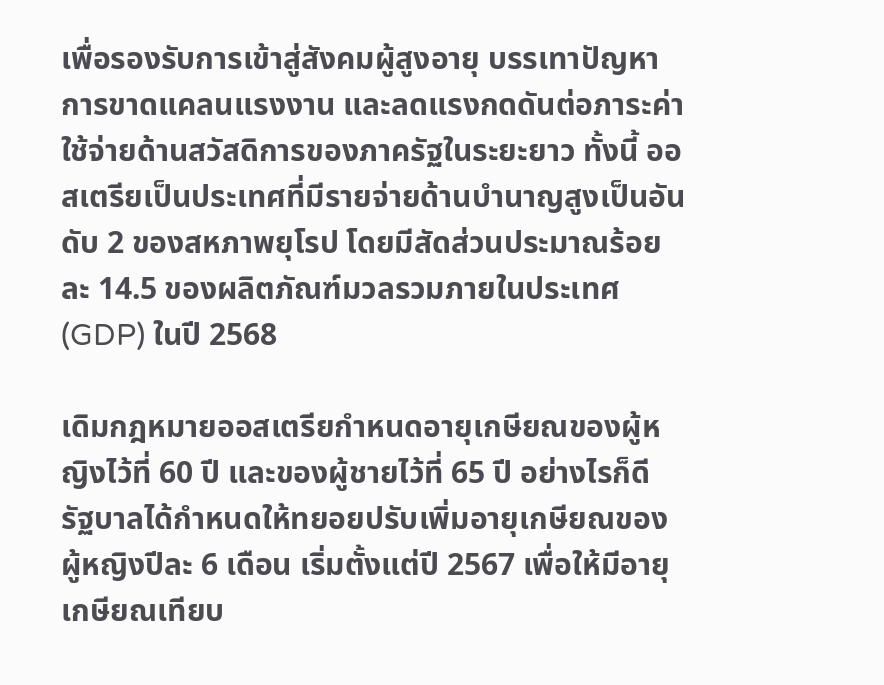เพื่อรองรับการเข้าสู่สังคมผู้สูงอายุ บรรเทาปัญหาการขาดแคลนแรงงาน และลดแรงกดดันต่อภาระค่าใช้จ่ายด้านสวัสดิการของภาครัฐในระยะยาว ทั้งนี้ ออสเตรียเป็นประเทศที่มีรายจ่ายด้านบำนาญสูงเป็นอันดับ 2 ของสหภาพยุโรป โดยมีสัดส่วนประมาณร้อยละ 14.5 ของผลิตภัณฑ์มวลรวมภายในประเทศ (GDP) ในปี 2568

เดิมกฎหมายออสเตรียกำหนดอายุเกษียณของผู้หญิงไว้ที่ 60 ปี และของผู้ชายไว้ที่ 65 ปี อย่างไรก็ดี รัฐบาลได้กำหนดให้ทยอยปรับเพิ่มอายุเกษียณของผู้หญิงปีละ 6 เดือน เริ่มตั้งแต่ปี 2567 เพื่อให้มีอายุเกษียณเทียบ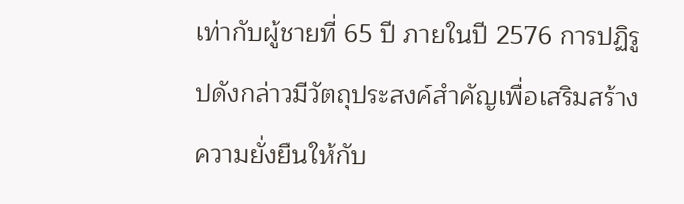เท่ากับผู้ชายที่ 65 ปี ภายในปี 2576 การปฏิรูปดังกล่าวมีวัตถุประสงค์สำคัญเพื่อเสริมสร้างความยั่งยืนให้กับ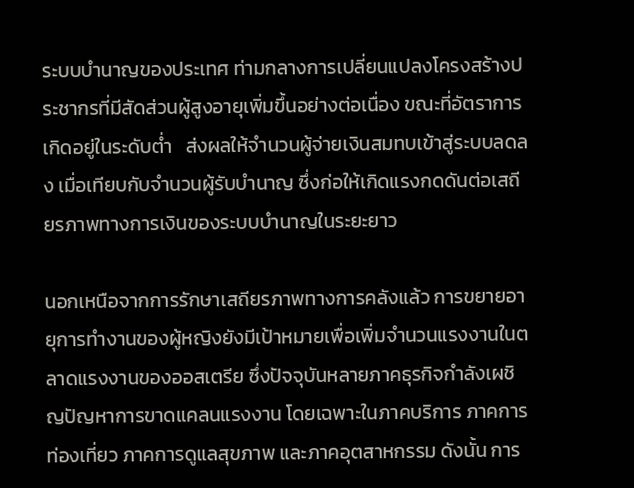ระบบบำนาญของประเทศ ท่ามกลางการเปลี่ยนแปลงโครงสร้างประชากรที่มีสัดส่วนผู้สูงอายุเพิ่มขึ้นอย่างต่อเนื่อง ขณะที่อัตราการเกิดอยู่ในระดับต่ำ   ส่งผลให้จำนวนผู้จ่ายเงินสมทบเข้าสู่ระบบลดลง เมื่อเทียบกับจำนวนผู้รับบำนาญ ซึ่งก่อให้เกิดแรงกดดันต่อเสถียรภาพทางการเงินของระบบบำนาญในระยะยาว

นอกเหนือจากการรักษาเสถียรภาพทางการคลังแล้ว การขยายอายุการทำงานของผู้หญิงยังมีเป้าหมายเพื่อเพิ่มจำนวนแรงงานในตลาดแรงงานของออสเตรีย ซึ่งปัจจุบันหลายภาคธุรกิจกำลังเผชิญปัญหาการขาดแคลนแรงงาน โดยเฉพาะในภาคบริการ ภาคการท่องเที่ยว ภาคการดูแลสุขภาพ และภาคอุตสาหกรรม ดังนั้น การ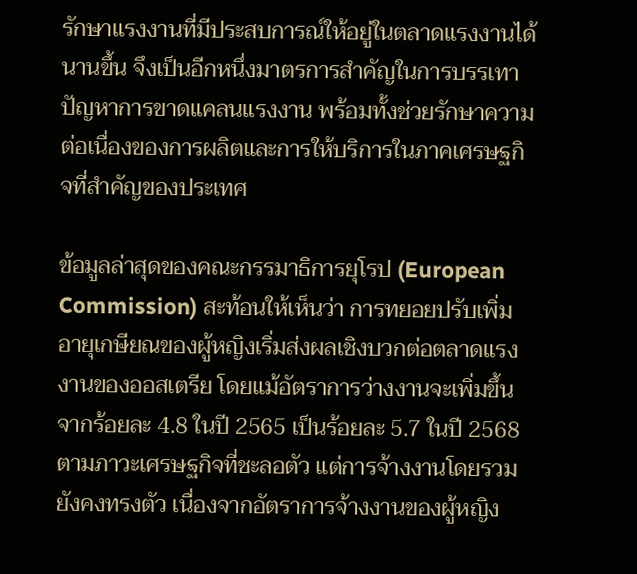รักษาแรงงานที่มีประสบการณ์ให้อยู่ในตลาดแรงงานได้นานขึ้น จึงเป็นอีกหนึ่งมาตรการสำคัญในการบรรเทาปัญหาการขาดแคลนแรงงาน พร้อมทั้งช่วยรักษาความต่อเนื่องของการผลิตและการให้บริการในภาคเศรษฐกิจที่สำคัญของประเทศ

ข้อมูลล่าสุดของคณะกรรมาธิการยุโรป (European Commission) สะท้อนให้เห็นว่า การทยอยปรับเพิ่มอายุเกษียณของผู้หญิงเริ่มส่งผลเชิงบวกต่อตลาดแรงงานของออสเตรีย โดยแม้อัตราการว่างงานจะเพิ่มขึ้นจากร้อยละ 4.8 ในปี 2565 เป็นร้อยละ 5.7 ในปี 2568 ตามภาวะเศรษฐกิจที่ชะลอตัว แต่การจ้างงานโดยรวมยังคงทรงตัว เนื่องจากอัตราการจ้างงานของผู้หญิง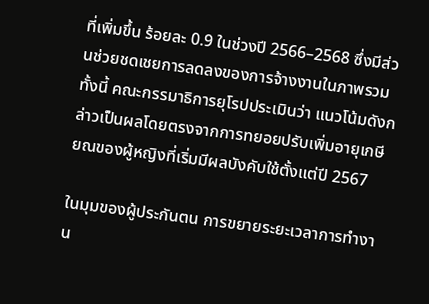ที่เพิ่มขึ้น ร้อยละ 0.9 ในช่วงปี 2566–2568 ซึ่งมีส่วนช่วยชดเชยการลดลงของการจ้างงานในภาพรวม ทั้งนี้ คณะกรรมาธิการยุโรปประเมินว่า แนวโน้มดังกล่าวเป็นผลโดยตรงจากการทยอยปรับเพิ่มอายุเกษียณของผู้หญิงที่เริ่มมีผลบังคับใช้ตั้งแต่ปี 2567

ในมุมของผู้ประกันตน การขยายระยะเวลาการทำงาน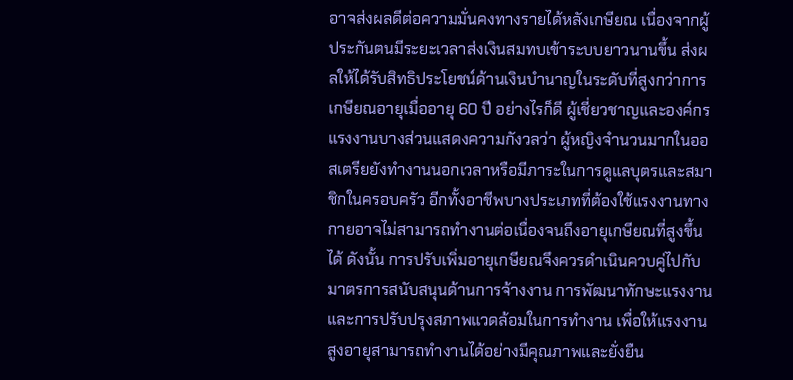อาจส่งผลดีต่อความมั่นคงทางรายได้หลังเกษียณ เนื่องจากผู้ประกันตนมีระยะเวลาส่งเงินสมทบเข้าระบบยาวนานขึ้น ส่งผลให้ได้รับสิทธิประโยชน์ด้านเงินบำนาญในระดับที่สูงกว่าการเกษียณอายุเมื่ออายุ 60 ปี อย่างไรก็ดี ผู้เชี่ยวชาญและองค์กรแรงงานบางส่วนแสดงความกังวลว่า ผู้หญิงจำนวนมากในออสเตรียยังทำงานนอกเวลาหรือมีภาระในการดูแลบุตรและสมาชิกในครอบครัว อีกทั้งอาชีพบางประเภทที่ต้องใช้แรงงานทางกายอาจไม่สามารถทำงานต่อเนื่องจนถึงอายุเกษียณที่สูงขึ้นได้ ดังนั้น การปรับเพิ่มอายุเกษียณจึงควรดำเนินควบคู่ไปกับมาตรการสนับสนุนด้านการจ้างงาน การพัฒนาทักษะแรงงาน และการปรับปรุงสภาพแวดล้อมในการทำงาน เพื่อให้แรงงานสูงอายุสามารถทำงานได้อย่างมีคุณภาพและยั่งยืน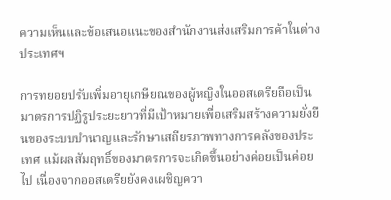ความเห็นและข้อเสนอแนะของสำนักงานส่งเสริมการค้าในต่างประเทศฯ

การทยอยปรับเพิ่มอายุเกษียณของผู้หญิงในออสเตรียถือเป็นมาตรการปฏิรูประยะยาวที่มีเป้าหมายเพื่อเสริมสร้างความยั่งยืนของระบบบำนาญและรักษาเสถียรภาพทางการคลังของประเทศ แม้ผลสัมฤทธิ์ของมาตรการจะเกิดขึ้นอย่างค่อยเป็นค่อยไป เนื่องจากออสเตรียยังคงเผชิญควา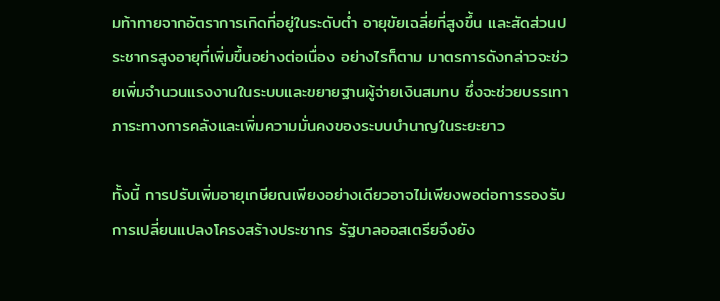มท้าทายจากอัตราการเกิดที่อยู่ในระดับต่ำ อายุขัยเฉลี่ยที่สูงขึ้น และสัดส่วนประชากรสูงอายุที่เพิ่มขึ้นอย่างต่อเนื่อง อย่างไรก็ตาม มาตรการดังกล่าวจะช่วยเพิ่มจำนวนแรงงานในระบบและขยายฐานผู้จ่ายเงินสมทบ ซึ่งจะช่วยบรรเทาภาระทางการคลังและเพิ่มความมั่นคงของระบบบำนาญในระยะยาว

ทั้งนี้ การปรับเพิ่มอายุเกษียณเพียงอย่างเดียวอาจไม่เพียงพอต่อการรองรับการเปลี่ยนแปลงโครงสร้างประชากร รัฐบาลออสเตรียจึงยัง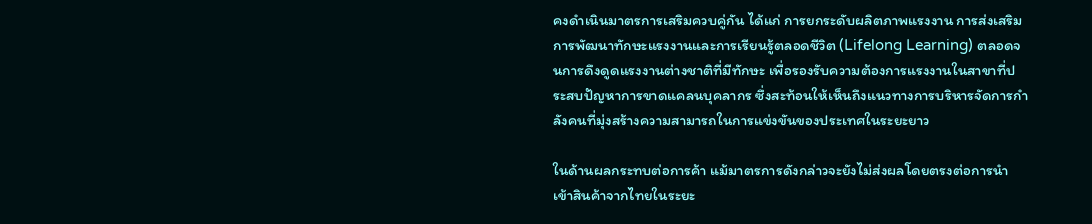คงดำเนินมาตรการเสริมควบคู่กัน ได้แก่ การยกระดับผลิตภาพแรงงาน การส่งเสริมการพัฒนาทักษะแรงงานและการเรียนรู้ตลอดชีวิต (Lifelong Learning) ตลอดจนการดึงดูดแรงงานต่างชาติที่มีทักษะ เพื่อรองรับความต้องการแรงงานในสาขาที่ประสบปัญหาการขาดแคลนบุคลากร ซึ่งสะท้อนให้เห็นถึงแนวทางการบริหารจัดการกำลังคนที่มุ่งสร้างความสามารถในการแข่งขันของประเทศในระยะยาว

ในด้านผลกระทบต่อการค้า แม้มาตรการดังกล่าวจะยังไม่ส่งผลโดยตรงต่อการนำเข้าสินค้าจากไทยในระยะ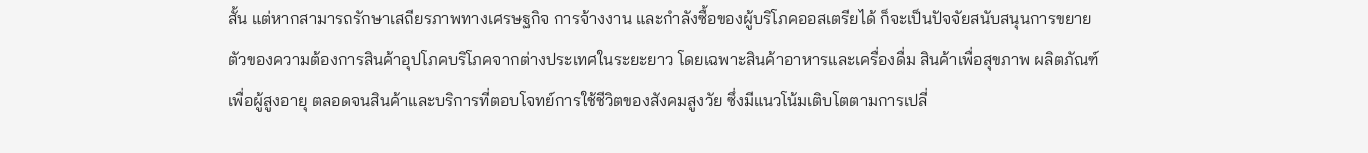สั้น แต่หากสามารถรักษาเสถียรภาพทางเศรษฐกิจ การจ้างงาน และกำลังซื้อของผู้บริโภคออสเตรียได้ ก็จะเป็นปัจจัยสนับสนุนการขยายตัวของความต้องการสินค้าอุปโภคบริโภคจากต่างประเทศในระยะยาว โดยเฉพาะสินค้าอาหารและเครื่องดื่ม สินค้าเพื่อสุขภาพ ผลิตภัณฑ์เพื่อผู้สูงอายุ ตลอดจนสินค้าและบริการที่ตอบโจทย์การใช้ชีวิตของสังคมสูงวัย ซึ่งมีแนวโน้มเติบโตตามการเปลี่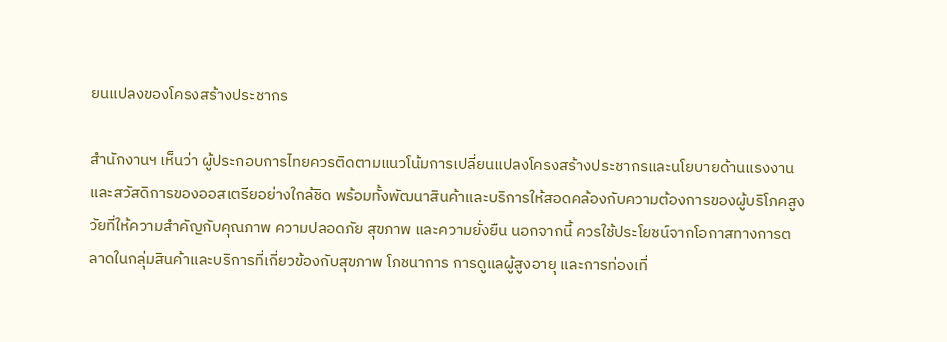ยนแปลงของโครงสร้างประชากร

สำนักงานฯ เห็นว่า ผู้ประกอบการไทยควรติดตามแนวโน้มการเปลี่ยนแปลงโครงสร้างประชากรและนโยบายด้านแรงงานและสวัสดิการของออสเตรียอย่างใกล้ชิด พร้อมทั้งพัฒนาสินค้าและบริการให้สอดคล้องกับความต้องการของผู้บริโภคสูงวัยที่ให้ความสำคัญกับคุณภาพ ความปลอดภัย สุขภาพ และความยั่งยืน นอกจากนี้ ควรใช้ประโยชน์จากโอกาสทางการตลาดในกลุ่มสินค้าและบริการที่เกี่ยวข้องกับสุขภาพ โภชนาการ การดูแลผู้สูงอายุ และการท่องเที่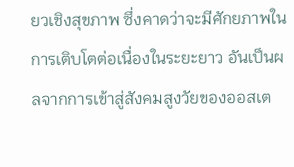ยวเชิงสุขภาพ ซึ่งคาดว่าจะมีศักยภาพในการเติบโตต่อเนื่องในระยะยาว อันเป็นผลจากการเข้าสู่สังคมสูงวัยของออสเต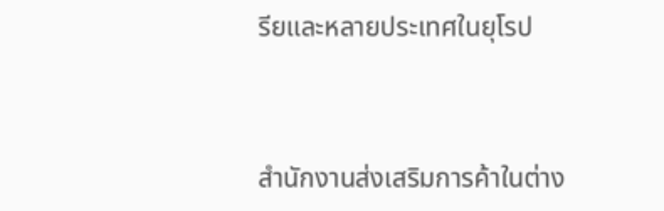รียและหลายประเทศในยุโรป



สำนักงานส่งเสริมการค้าในต่าง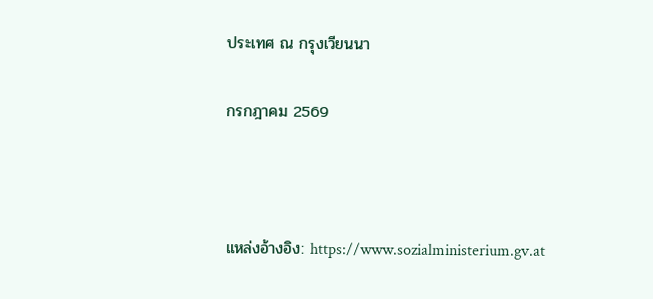ประเทศ ณ กรุงเวียนนา

กรกฎาคม 2569



แหล่งอ้างอิง: https://www.sozialministerium.gv.at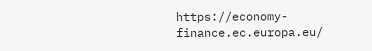https://economy-finance.ec.europa.eu/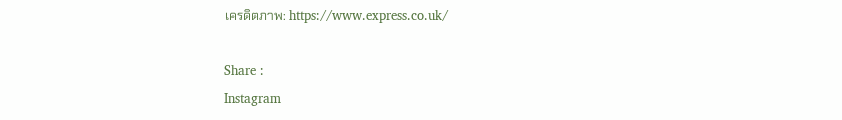เครดิตภาพ: https://www.express.co.uk/

Share :
Instagram